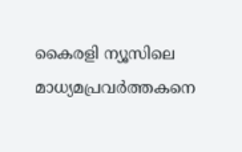കൈരളി ന്യൂസിലെ മാധ്യമപ്രവർത്തകനെ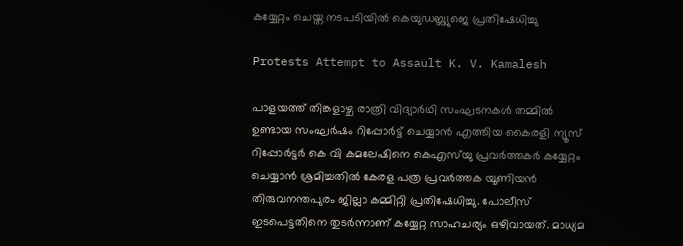കയ്യേറ്റം ചെയ്ത നടപടിയിൽ കെയുഡബ്ല്യുജെ പ്രതിഷേധിച്ചു

Protests Attempt to Assault K. V. Kamalesh

പാളയത്ത് തിങ്കളാഴ്ച രാത്രി വിദ്യാർഥി സംഘടനകൾ തമ്മിൽ ഉണ്ടായ സംഘർഷം റിപ്പോർട്ട് ചെയ്യാൻ എത്തിയ കൈരളി ന്യൂസ് റിപ്പോർട്ടർ കെ വി കമലേഷിനെ കെഎസ്‌യു പ്രവർത്തകർ കയ്യേറ്റം ചെയ്യാൻ ശ്രമിച്ചതിൽ കേരള പത്ര പ്രവർത്തക യൂണിയൻ തിരുവനന്തപുരം ജില്ലാ കമ്മിറ്റി പ്രതിഷേധിച്ചു. പോലീസ് ഇടപെട്ടതിനെ തുടർന്നാണ് കയ്യേറ്റ സാഹചര്യം ഒഴിവായത്. മാധ്യമ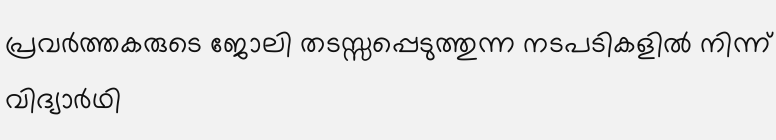പ്രവർത്തകരുടെ ജോലി തടസ്സപ്പെടുത്തുന്ന നടപടികളിൽ നിന്ന് വിദ്യാർഥി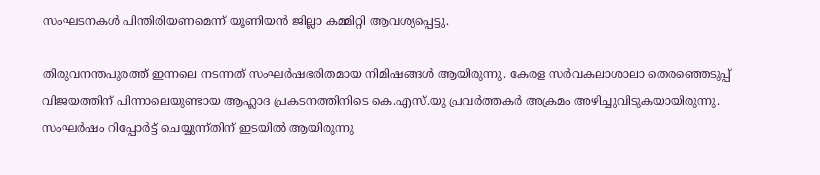സംഘടനകൾ പിന്തിരിയണമെന്ന് യൂണിയൻ ജില്ലാ കമ്മിറ്റി ആവശ്യപ്പെട്ടു.

തിരുവനന്തപുരത്ത് ഇന്നലെ നടന്നത് സംഘർഷഭരിതമായ നിമിഷങ്ങൾ ആയിരുന്നു. കേരള സർവകലാശാലാ തെരഞ്ഞെടുപ്പ് വിജയത്തിന് പിന്നാലെയുണ്ടായ ആഹ്ലാദ പ്രകടനത്തിനിടെ കെ.എസ്.യു പ്രവർത്തകർ അക്രമം അഴിച്ചുവിടുകയായിരുന്നു. സംഘർഷം റിപ്പോർട്ട് ചെയ്യുന്ന്തിന് ഇടയിൽ ആയിരുന്നു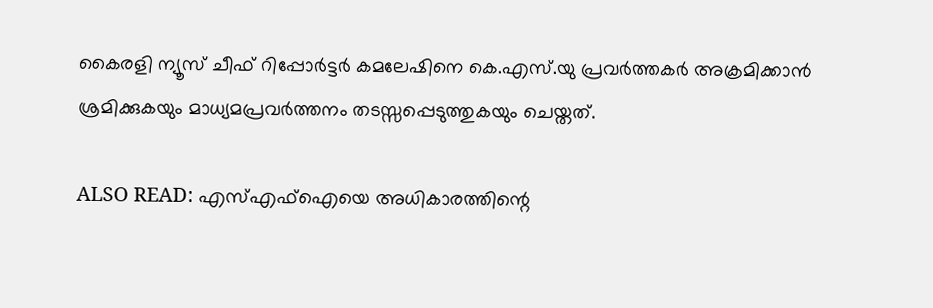കൈരളി ന്യൂസ് ചീഫ് റിപ്പോർട്ടർ കമലേഷിനെ കെ.എസ്.യു പ്രവർത്തകർ അക്രമിക്കാൻ ശ്രമിക്കുകയും മാധ്യമപ്രവർത്തനം തടസ്സപ്പെടുത്തുകയും ചെയ്തത്.

ALSO READ: എസ്എഫ്ഐയെ അധികാരത്തിന്റെ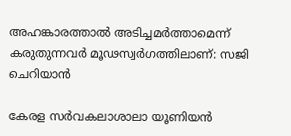അഹങ്കാരത്താൽ അടിച്ചമർത്താമെന്ന് കരുതുന്നവർ മൂഢസ്വർഗത്തിലാണ്: സജി ചെറിയാൻ

കേരള സർവകലാശാലാ യൂണിയൻ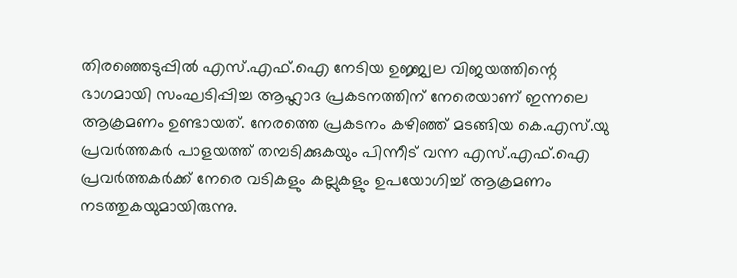തിരഞ്ഞെടുപ്പിൽ എസ്.എഫ്.ഐ നേടിയ ഉജ്ജ്വല വിജയത്തിന്റെ ഭാഗമായി സംഘടിപ്പിച്ച ആഹ്ലാദ പ്രകടനത്തിന് നേരെയാണ് ഇന്നലെ ആക്രമണം ഉണ്ടായത്. നേരത്തെ പ്രകടനം കഴിഞ്ഞ് മടങ്ങിയ കെ.എസ്.യു പ്രവർത്തകർ പാളയത്ത് തമ്പടിക്കുകയും പിന്നീട് വന്ന എസ്.എഫ്.ഐ പ്രവർത്തകർക്ക് നേരെ വടികളും കല്ലുകളും ഉപയോഗിച്ച് ആക്രമണം നടത്തുകയുമായിരുന്നു.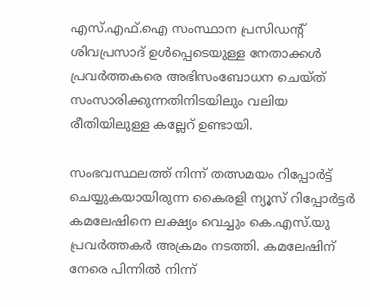എസ്.എഫ്.ഐ സംസ്ഥാന പ്രസിഡന്റ് ശിവപ്രസാദ് ഉൾപ്പെടെയുള്ള നേതാക്കൾ പ്രവർത്തകരെ അഭിസംബോധന ചെയ്ത് സംസാരിക്കുന്നതിനിടയിലും വലിയ രീതിയിലുള്ള കല്ലേറ് ഉണ്ടായി.

സംഭവസ്ഥലത്ത് നിന്ന് തത്സമയം റിപ്പോർട്ട് ചെയ്യുകയായിരുന്ന കൈരളി ന്യൂസ് റിപ്പോർട്ടർ കമലേഷിനെ ലക്ഷ്യം വെച്ചും കെ.എസ്.യു പ്രവർത്തകർ അക്രമം നടത്തി. കമലേഷിന് നേരെ പിന്നിൽ നിന്ന്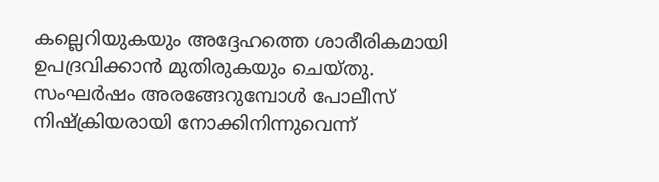കല്ലെറിയുകയും അദ്ദേഹത്തെ ശാരീരികമായി ഉപദ്രവിക്കാൻ മുതിരുകയും ചെയ്തു. സംഘർഷം അരങ്ങേറുമ്പോൾ പോലീസ് നിഷ്ക്രിയരായി നോക്കിനിന്നുവെന്ന്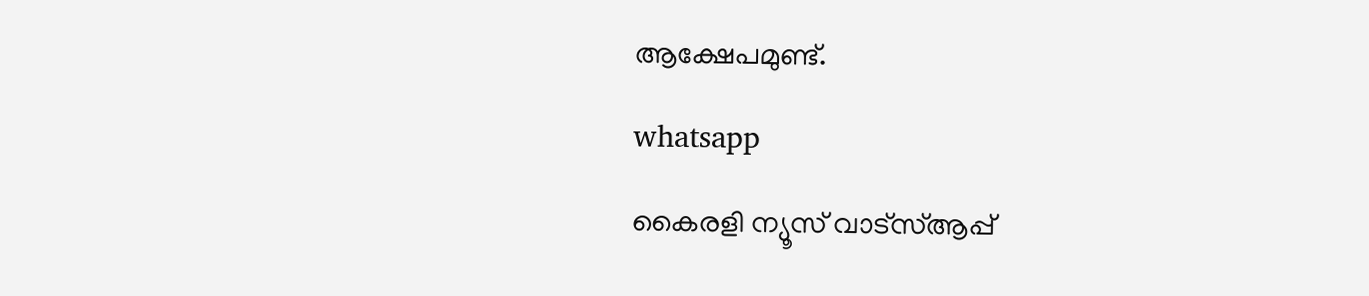ആക്ഷേപമുണ്ട്.

whatsapp

കൈരളി ന്യൂസ് വാട്‌സ്ആപ്പ്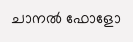ചാനല്‍ ഫോളോ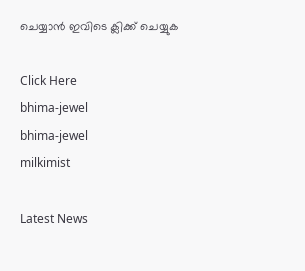ചെയ്യാന്‍ ഇവിടെ ക്ലിക്ക് ചെയ്യുക

Click Here
bhima-jewel
bhima-jewel
milkimist

Latest News